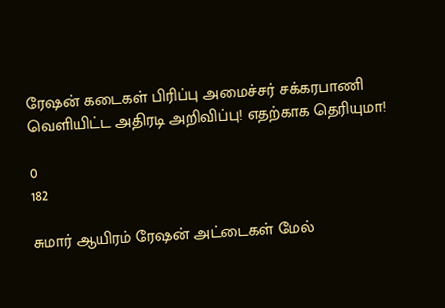ரேஷன் கடைகள் பிரிப்பு அமைச்சர் சக்கரபாணி வெளியிட்ட அதிரடி அறிவிப்பு! எதற்காக தெரியுமா!

0
182

சுமார் ஆயிரம் ரேஷன் அட்டைகள் மேல்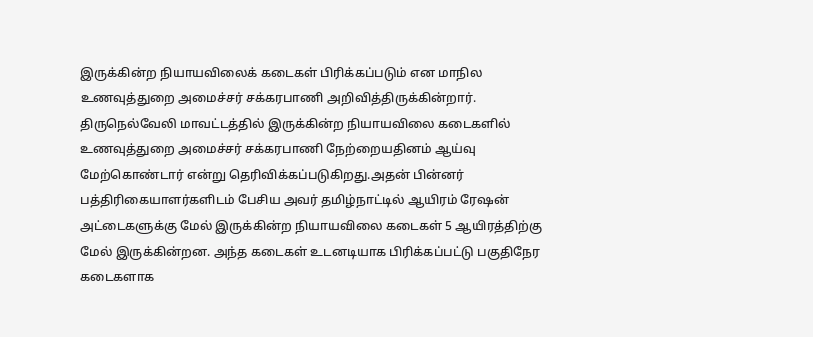இருக்கின்ற நியாயவிலைக் கடைகள் பிரிக்கப்படும் என மாநில உணவுத்துறை அமைச்சர் சக்கரபாணி அறிவித்திருக்கின்றார். திருநெல்வேலி மாவட்டத்தில் இருக்கின்ற நியாயவிலை கடைகளில் உணவுத்துறை அமைச்சர் சக்கரபாணி நேற்றையதினம் ஆய்வு மேற்கொண்டார் என்று தெரிவிக்கப்படுகிறது.அதன் பின்னர் பத்திரிகையாளர்களிடம் பேசிய அவர் தமிழ்நாட்டில் ஆயிரம் ரேஷன் அட்டைகளுக்கு மேல் இருக்கின்ற நியாயவிலை கடைகள் 5 ஆயிரத்திற்கு மேல் இருக்கின்றன. அந்த கடைகள் உடனடியாக பிரிக்கப்பட்டு பகுதிநேர கடைகளாக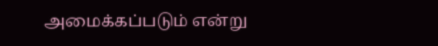அமைக்கப்படும் என்று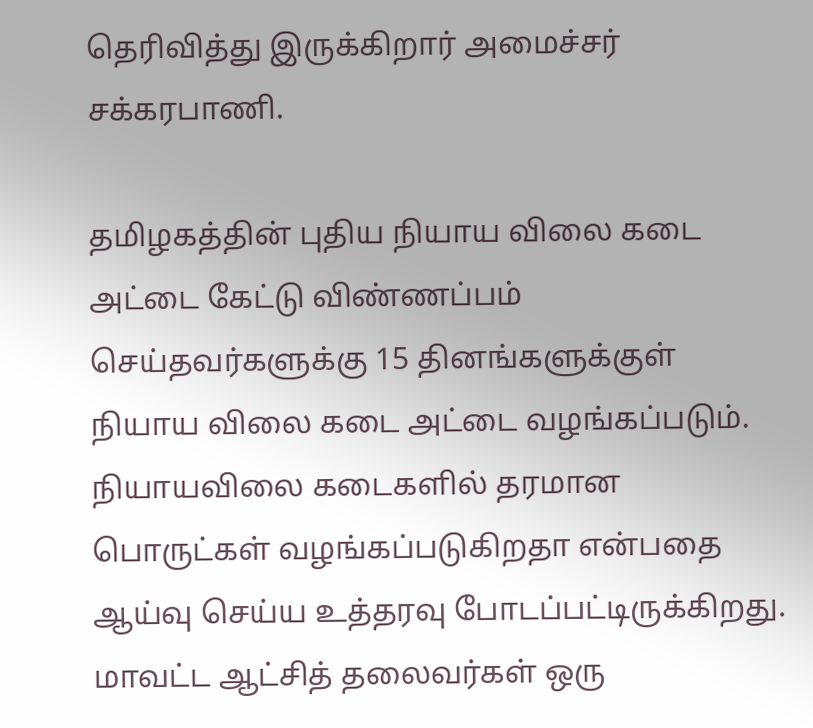தெரிவித்து இருக்கிறார் அமைச்சர் சக்கரபாணி.

தமிழகத்தின் புதிய நியாய விலை கடை அட்டை கேட்டு விண்ணப்பம் செய்தவர்களுக்கு 15 தினங்களுக்குள் நியாய விலை கடை அட்டை வழங்கப்படும். நியாயவிலை கடைகளில் தரமான பொருட்கள் வழங்கப்படுகிறதா என்பதை ஆய்வு செய்ய உத்தரவு போடப்பட்டிருக்கிறது. மாவட்ட ஆட்சித் தலைவர்கள் ஒரு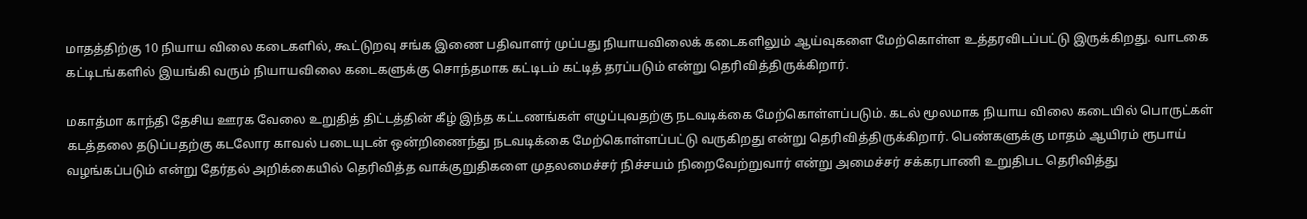மாதத்திற்கு 10 நியாய விலை கடைகளில், கூட்டுறவு சங்க இணை பதிவாளர் முப்பது நியாயவிலைக் கடைகளிலும் ஆய்வுகளை மேற்கொள்ள உத்தரவிடப்பட்டு இருக்கிறது. வாடகை கட்டிடங்களில் இயங்கி வரும் நியாயவிலை கடைகளுக்கு சொந்தமாக கட்டிடம் கட்டித் தரப்படும் என்று தெரிவித்திருக்கிறார்.

மகாத்மா காந்தி தேசிய ஊரக வேலை உறுதித் திட்டத்தின் கீழ் இந்த கட்டணங்கள் எழுப்புவதற்கு நடவடிக்கை மேற்கொள்ளப்படும். கடல் மூலமாக நியாய விலை கடையில் பொருட்கள் கடத்தலை தடுப்பதற்கு கடலோர காவல் படையுடன் ஒன்றிணைந்து நடவடிக்கை மேற்கொள்ளப்பட்டு வருகிறது என்று தெரிவித்திருக்கிறார். பெண்களுக்கு மாதம் ஆயிரம் ரூபாய் வழங்கப்படும் என்று தேர்தல் அறிக்கையில் தெரிவித்த வாக்குறுதிகளை முதலமைச்சர் நிச்சயம் நிறைவேற்றுவார் என்று அமைச்சர் சக்கரபாணி உறுதிபட தெரிவித்து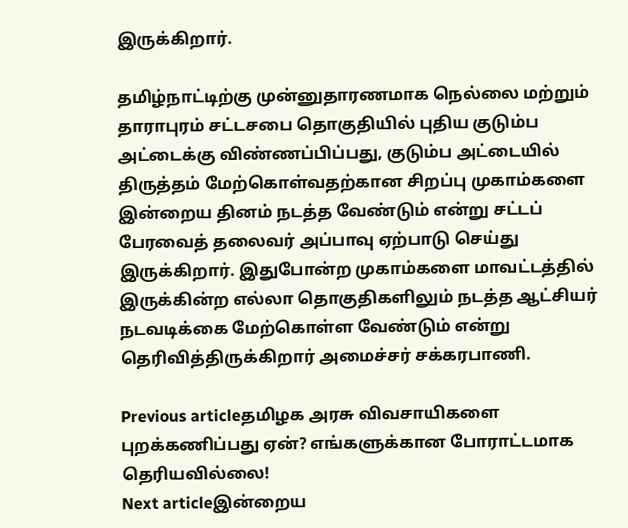இருக்கிறார்.

தமிழ்நாட்டிற்கு முன்னுதாரணமாக நெல்லை மற்றும் தாராபுரம் சட்டசபை தொகுதியில் புதிய குடும்ப அட்டைக்கு விண்ணப்பிப்பது, குடும்ப அட்டையில் திருத்தம் மேற்கொள்வதற்கான சிறப்பு முகாம்களை இன்றைய தினம் நடத்த வேண்டும் என்று சட்டப் பேரவைத் தலைவர் அப்பாவு ஏற்பாடு செய்து இருக்கிறார். இதுபோன்ற முகாம்களை மாவட்டத்தில் இருக்கின்ற எல்லா தொகுதிகளிலும் நடத்த ஆட்சியர் நடவடிக்கை மேற்கொள்ள வேண்டும் என்று தெரிவித்திருக்கிறார் அமைச்சர் சக்கரபாணி.

Previous articleதமிழக அரசு விவசாயிகளை புறக்கணிப்பது ஏன்? எங்களுக்கான போராட்டமாக தெரியவில்லை!
Next articleஇன்றைய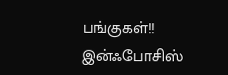பங்குகள்!! இன்ஃபோசிஸ்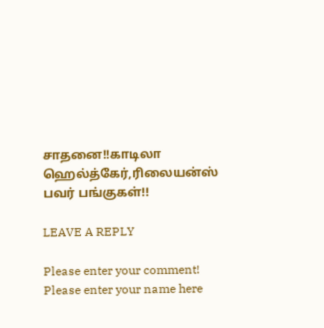சாதனை!!காடிலா ஹெல்த்கேர்,ரிலையன்ஸ் பவர் பங்குகள்!!

LEAVE A REPLY

Please enter your comment!
Please enter your name here